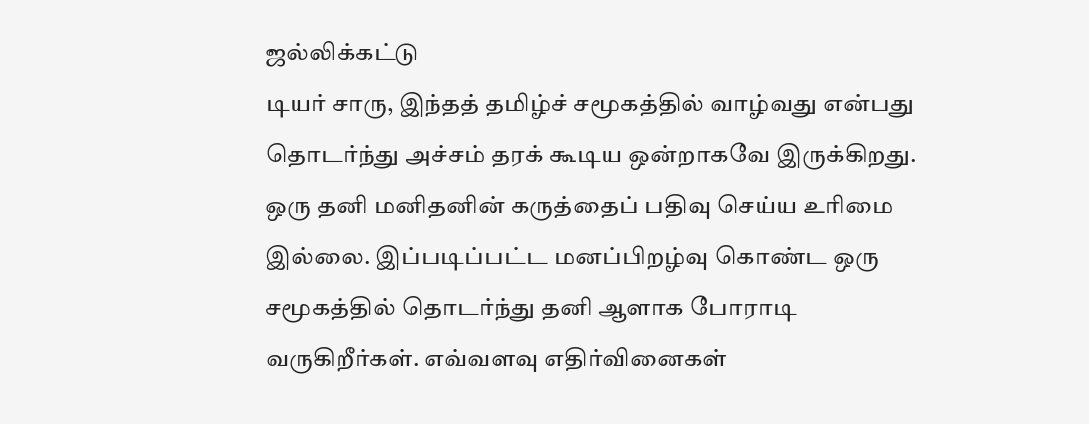ஜல்லிக்கட்டு
டியர் சாரு, இந்தத் தமிழ்ச் சமூகத்தில் வாழ்வது என்பது தொடர்ந்து அச்சம் தரக் கூடிய ஒன்றாகவே இருக்கிறது. ஒரு தனி மனிதனின் கருத்தைப் பதிவு செய்ய உரிமை இல்லை. இப்படிப்பட்ட மனப்பிறழ்வு கொண்ட ஒரு சமூகத்தில் தொடர்ந்து தனி ஆளாக போராடி வருகிறீர்கள். எவ்வளவு எதிர்வினைகள்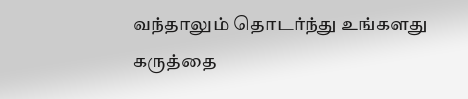வந்தாலும் தொடர்ந்து உங்களது கருத்தை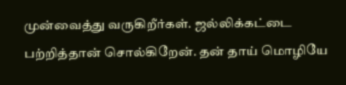முன்வைத்து வருகிறீர்கள். ஜல்லிக்கட்டை பற்றித்தான் சொல்கிறேன். தன் தாய் மொழியே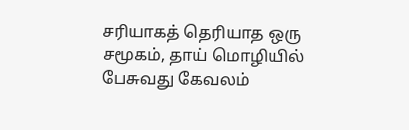சரியாகத் தெரியாத ஒரு சமூகம், தாய் மொழியில் பேசுவது கேவலம்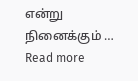என்று நினைக்கும் … Read more